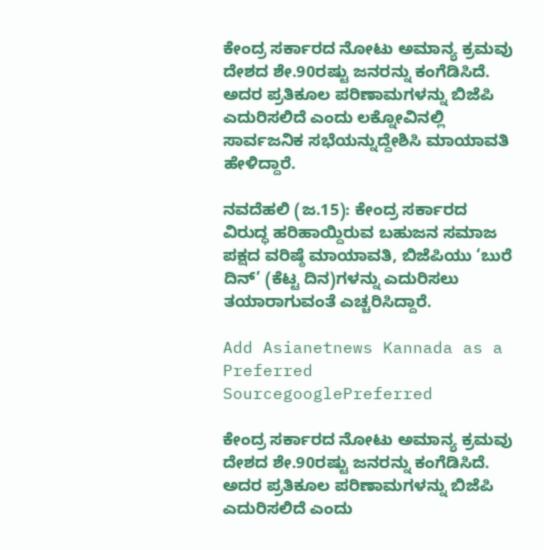ಕೇಂದ್ರ ಸರ್ಕಾರದ ನೋಟು ಅಮಾನ್ಯ ಕ್ರಮವು ದೇಶದ ಶೇ.90ರಷ್ಟು ಜನರನ್ನು ಕಂಗೆಡಿಸಿದೆ. ಅದರ ಪ್ರತಿಕೂಲ ಪರಿಣಾಮಗಳನ್ನು ಬಿಜೆಪಿ ಎದುರಿಸಲಿದೆ ಎಂದು ಲಕ್ನೋವಿನಲ್ಲಿ ಸಾರ್ವಜನಿಕ ಸಭೆಯನ್ನುದ್ದೇಶಿಸಿ ಮಾಯಾವತಿ ಹೇಳಿದ್ದಾರೆ.

ನವದೆಹಲಿ (ಜ.15): ಕೇಂದ್ರ ಸರ್ಕಾರದ ವಿರುದ್ಧ ಹರಿಹಾಯ್ದಿರುವ ಬಹುಜನ ಸಮಾಜ ಪಕ್ಷದ ವರಿಷ್ಠೆ ಮಾಯಾವತಿ, ಬಿಜೆಪಿಯು ‘ಬುರೆ ದಿನ್’ (ಕೆಟ್ಟ ದಿನ)ಗಳನ್ನು ಎದುರಿಸಲು ತಯಾರಾಗುವಂತೆ ಎಚ್ಚರಿಸಿದ್ದಾರೆ.

Add Asianetnews Kannada as a Preferred SourcegooglePreferred

ಕೇಂದ್ರ ಸರ್ಕಾರದ ನೋಟು ಅಮಾನ್ಯ ಕ್ರಮವು ದೇಶದ ಶೇ.90ರಷ್ಟು ಜನರನ್ನು ಕಂಗೆಡಿಸಿದೆ. ಅದರ ಪ್ರತಿಕೂಲ ಪರಿಣಾಮಗಳನ್ನು ಬಿಜೆಪಿ ಎದುರಿಸಲಿದೆ ಎಂದು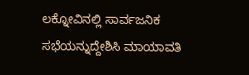ಲಕ್ನೋವಿನಲ್ಲಿ ಸಾರ್ವಜನಿಕ ಸಭೆಯನ್ನುದ್ದೇಶಿಸಿ ಮಾಯಾವತಿ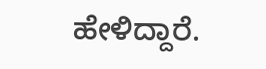ಹೇಳಿದ್ದಾರೆ.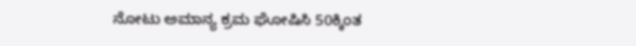ನೋಟು ಅಮಾನ್ಯ ಕ್ರಮ ಘೋಷಿಸಿ 50ಕ್ಕಿಂತ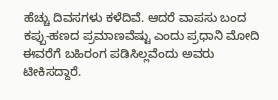ಹೆಚ್ಚು ದಿವಸಗಳು ಕಳೆದಿವೆ. ಆದರೆ ವಾಪಸು ಬಂದ ಕಪ್ಪು-ಹಣದ ಪ್ರಮಾಣವೆಷ್ಟು ಎಂದು ಪ್ರಧಾನಿ ಮೋದಿ ಈವರೆಗೆ ಬಹಿರಂಗ ಪಡಿಸಿಲ್ಲವೆಂದು ಅವರು ಟೀಕಿಸದ್ದಾರೆ.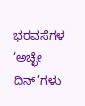ಭರವಸೆಗಳ ‘ಅಚ್ಛೇ ದಿನ್’ಗಳು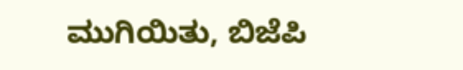ಮುಗಿಯಿತು, ಬಿಜೆಪಿ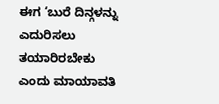ಈಗ ‘ಬುರೆ ದಿನ್ಗಳನ್ನು ಎದುರಿಸಲು ತಯಾರಿರಬೇಕು ಎಂದು ಮಾಯಾವತಿ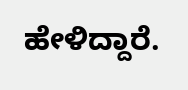ಹೇಳಿದ್ದಾರೆ.